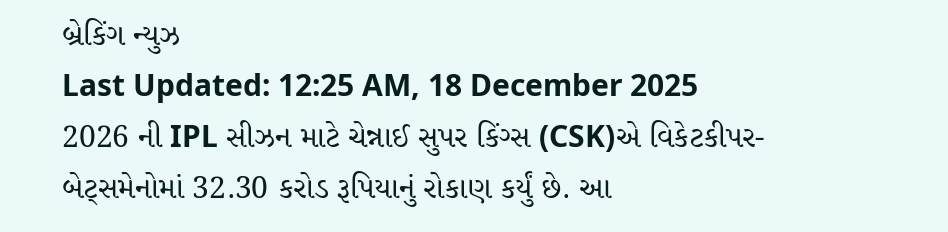બ્રેકિંગ ન્યુઝ
Last Updated: 12:25 AM, 18 December 2025
2026 ની IPL સીઝન માટે ચેન્નાઈ સુપર કિંગ્સ (CSK)એ વિકેટકીપર-બેટ્સમેનોમાં 32.30 કરોડ રૂપિયાનું રોકાણ કર્યું છે. આ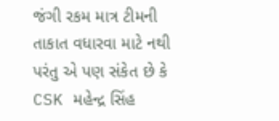જંગી રકમ માત્ર ટીમની તાકાત વધારવા માટે નથી પરંતુ એ પણ સંકેત છે કે CSK મહેન્દ્ર સિંહ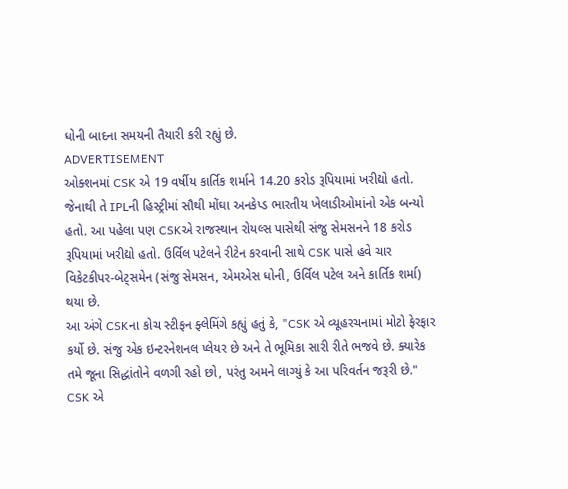ધોની બાદના સમયની તૈયારી કરી રહ્યું છે.
ADVERTISEMENT
ઓક્શનમાં CSK એ 19 વર્ષીય કાર્તિક શર્માને 14.20 કરોડ રૂપિયામાં ખરીદ્યો હતો. જેનાથી તે IPLની હિસ્ટ્રીમાં સૌથી મોંઘા અનકેપ્ડ ભારતીય ખેલાડીઓમાંનો એક બન્યો હતો. આ પહેલા પણ CSKએ રાજસ્થાન રોયલ્સ પાસેથી સંજુ સેમસનને 18 કરોડ રૂપિયામાં ખરીદ્યો હતો. ઉર્વિલ પટેલને રીટેન કરવાની સાથે CSK પાસે હવે ચાર વિકેટકીપર-બેટ્સમેન (સંજુ સેમસન, એમએસ ધોની, ઉર્વિલ પટેલ અને કાર્તિક શર્મા) થયા છે.
આ અંગે CSKના કોચ સ્ટીફન ફ્લેમિંગે કહ્યું હતું કે, "CSK એ વ્યૂહરચનામાં મોટો ફેરફાર કર્યો છે. સંજુ એક ઇન્ટરનેશનલ પ્લેયર છે અને તે ભૂમિકા સારી રીતે ભજવે છે. ક્યારેક તમે જૂના સિદ્ધાંતોને વળગી રહો છો, પરંતુ અમને લાગ્યું કે આ પરિવર્તન જરૂરી છે." CSK એ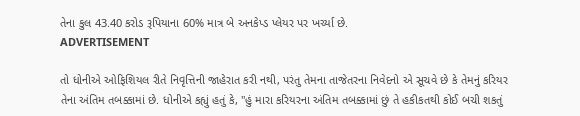તેના કુલ 43.40 કરોડ રૂપિયાના 60% માત્ર બે અનકેપ્ડ પ્લેયર પર ખર્ચ્યા છે.
ADVERTISEMENT

તો ધોનીએ ઓફિશિયલ રીતે નિવૃત્તિની જાહેરાત કરી નથી, પરંતુ તેમના તાજેતરના નિવેદનો એ સૂચવે છે કે તેમનું કરિયર તેના અંતિમ તબક્કામાં છે. ધોનીએ કહ્યું હતું કે, "હું મારા કરિયરના અંતિમ તબક્કામાં છું તે હકીકતથી કોઈ બચી શકતું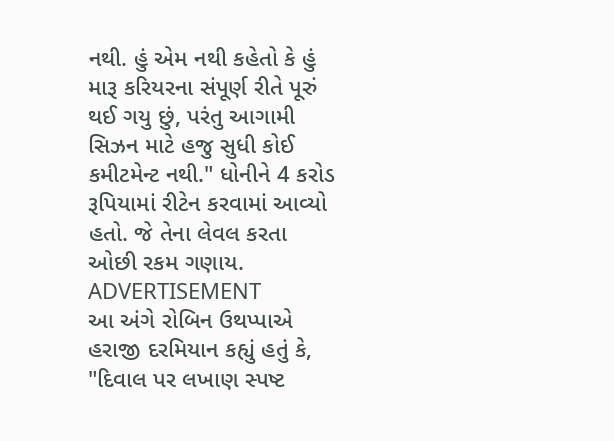નથી. હું એમ નથી કહેતો કે હું મારૂ કરિયરના સંપૂર્ણ રીતે પૂરું થઈ ગયુ છું, પરંતુ આગામી સિઝન માટે હજુ સુધી કોઈ કમીટમેન્ટ નથી." ધોનીને 4 કરોડ રૂપિયામાં રીટેન કરવામાં આવ્યો હતો. જે તેના લેવલ કરતા ઓછી રકમ ગણાય.
ADVERTISEMENT
આ અંગે રોબિન ઉથપ્પાએ હરાજી દરમિયાન કહ્યું હતું કે, "દિવાલ પર લખાણ સ્પષ્ટ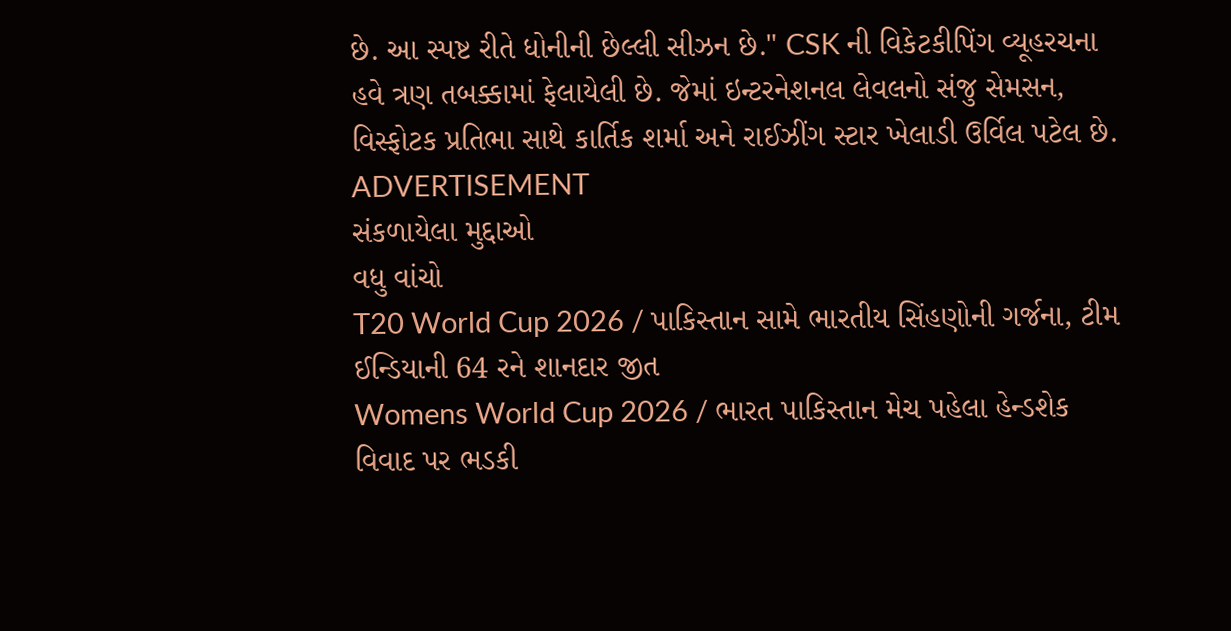છે. આ સ્પષ્ટ રીતે ધોનીની છેલ્લી સીઝન છે." CSK ની વિકેટકીપિંગ વ્યૂહરચના હવે ત્રણ તબક્કામાં ફેલાયેલી છે. જેમાં ઇન્ટરનેશનલ લેવલનો સંજુ સેમસન, વિસ્ફોટક પ્રતિભા સાથે કાર્તિક શર્મા અને રાઈઝીંગ સ્ટાર ખેલાડી ઉર્વિલ પટેલ છે.
ADVERTISEMENT
સંકળાયેલા મુદ્દાઓ
વધુ વાંચો
T20 World Cup 2026 / પાકિસ્તાન સામે ભારતીય સિંહણોની ગર્જના, ટીમ ઈન્ડિયાની 64 રને શાનદાર જીત
Womens World Cup 2026 / ભારત પાકિસ્તાન મેચ પહેલા હેન્ડશેક વિવાદ પર ભડકી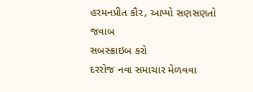હરમનપ્રીત કૌર, આપ્યો સણસણતો જવાબ
સબસ્ક્રાઇબ કરો
દરરોજ નવા સમાચાર મેળવવા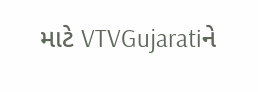માટે VTVGujaratiને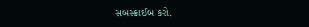સબસ્ક્રાઈબ કરો.